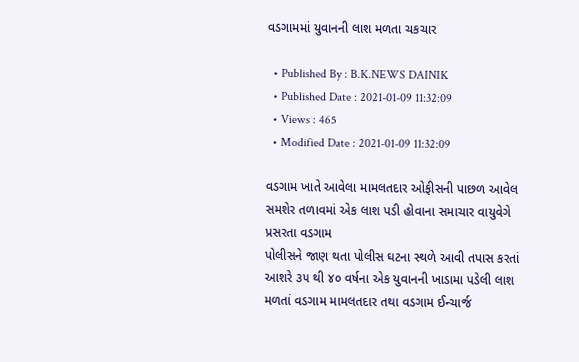વડગામમાં યુવાનની લાશ મળતા ચકચાર

  • Published By : B.K.NEWS DAINIK
  • Published Date : 2021-01-09 11:32:09
  • Views : 465
  • Modified Date : 2021-01-09 11:32:09

વડગામ ખાતે આવેલા મામલતદાર ઓફીસની પાછળ આવેલ સમશેર તળાવમાં એક લાશ પડી હોવાના સમાચાર વાયુવેગે પ્રસરતા વડગામ
પોલીસને જાણ થતા પોલીસ ઘટના સ્થળે આવી તપાસ કરતાં આશરે ૩૫ થી ૪૦ વર્ષના એક યુવાનની ખાડામા પડેલી લાશ મળતાં વડગામ મામલતદાર તથા વડગામ ઈન્ચાર્જ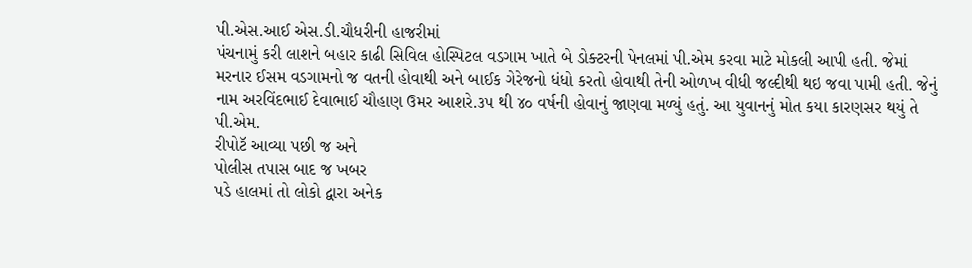પી.એસ.આઈ એસ.ડી.ચૌધરીની હાજરીમાં
પંચનામું કરી લાશને બહાર કાઢી સિવિલ હોસ્પિટલ વડગામ ખાતે બે ડોક્ટરની પેનલમાં પી.એમ કરવા માટે મોકલી આપી હતી. જેમાં મરનાર ઈસમ વડગામનો જ વતની હોવાથી અને બાઈક ગેરેજનો ધંધો કરતો હોવાથી તેની ઓળખ વીધી જલ્દીથી થઇ જવા પામી હતી. જેનું નામ અરવિંદભાઈ દેવાભાઈ ચૌહાણ ઉમર આશરે.૩૫ થી ૪૦ વર્ષની હોવાનું જાણવા મળ્યું હતું. આ યુવાનનું મોત કયા કારણસર થયું તે પી.એમ.
રીપોટૅ આવ્યા પછી જ અને
પોલીસ તપાસ બાદ જ ખબર
પડે હાલમાં તો લોકો દ્વારા અનેક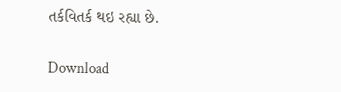તર્કવિતર્ક થઇ રહ્યા છે.

Download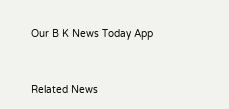Our B K News Today App



Related News